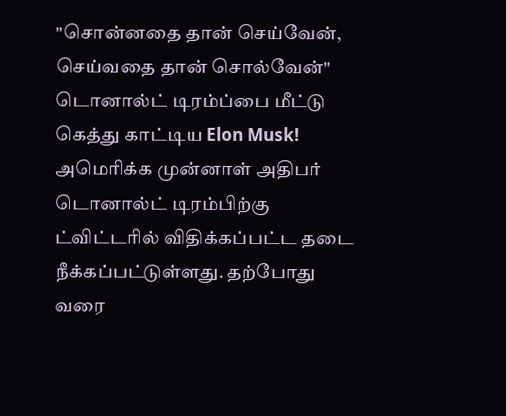"சொன்னதை தான் செய்வேன், செய்வதை தான் சொல்வேன்" டொனால்ட் டிரம்ப்பை மீட்டு கெத்து காட்டிய Elon Musk!
அமெரிக்க முன்னாள் அதிபர் டொனால்ட் டிரம்பிற்கு ட்விட்டரில் விதிக்கப்பட்ட தடை நீக்கப்பட்டுள்ளது. தற்போது வரை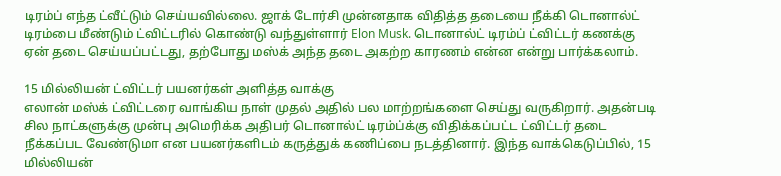டிரம்ப் எந்த ட்வீட்டும் செய்யவில்லை. ஜாக் டோர்சி முன்னதாக விதித்த தடையை நீக்கி டொனால்ட் டிரம்பை மீண்டும் ட்விட்டரில் கொண்டு வந்துள்ளார் Elon Musk. டொனால்ட் டிரம்ப் ட்விட்டர் கணக்கு ஏன் தடை செய்யப்பட்டது, தற்போது மஸ்க் அந்த தடை அகற்ற காரணம் என்ன என்று பார்க்கலாம்.

15 மில்லியன் ட்விட்டர் பயனர்கள் அளித்த வாக்கு
எலான் மஸ்க் ட்விட்டரை வாங்கிய நாள் முதல் அதில் பல மாற்றங்களை செய்து வருகிறார். அதன்படி சில நாட்களுக்கு முன்பு அமெரிக்க அதிபர் டொனால்ட் டிரம்ப்க்கு விதிக்கப்பட்ட ட்விட்டர் தடை நீக்கப்பட வேண்டுமா என பயனர்களிடம் கருத்துக் கணிப்பை நடத்தினார். இந்த வாக்கெடுப்பில், 15 மில்லியன்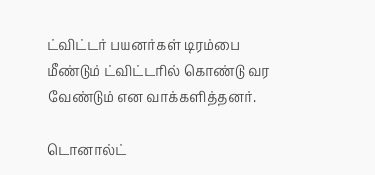ட்விட்டர் பயனர்கள் டிரம்பை மீண்டும் ட்விட்டரில் கொண்டு வர வேண்டும் என வாக்களித்தனர்.

டொனால்ட்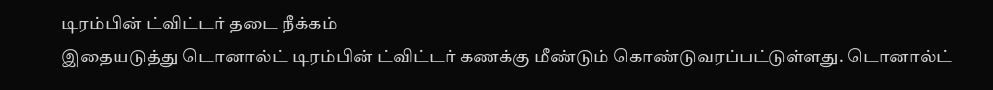டிரம்பின் ட்விட்டர் தடை நீக்கம்
இதையடுத்து டொனால்ட் டிரம்பின் ட்விட்டர் கணக்கு மீண்டும் கொண்டுவரப்பட்டுள்ளது. டொனால்ட்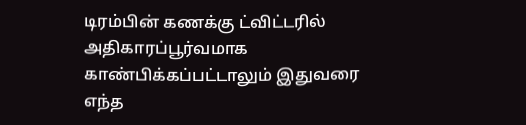டிரம்பின் கணக்கு ட்விட்டரில் அதிகாரப்பூர்வமாக காண்பிக்கப்பட்டாலும் இதுவரை எந்த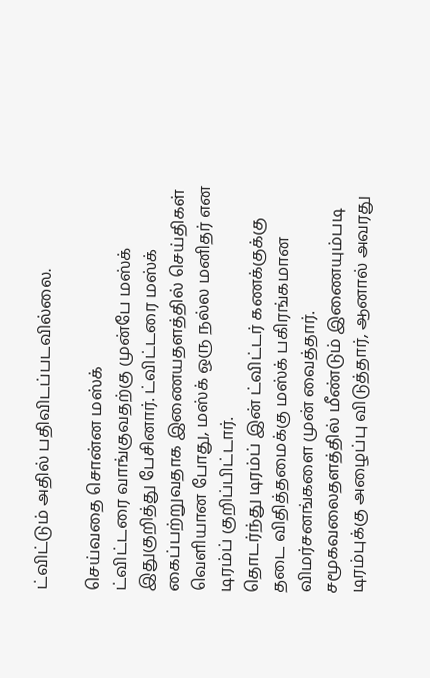ட்விட்டும் அதில் பதிவிடப்படவில்லை.

செய்வதை சொன்ன மஸ்க்
ட்விட்டரை வாங்குவதற்கு முன்பே மஸ்க் இதுகுறித்து பேசினார். ட்விட்டரை மஸ்க் கைப்பற்றுவதாக இணையதளத்தில் செய்திகள் வெளியான போது, மஸ்க் ஒரு நல்ல மனிதர் என டிரம்ப் குறிப்பிட்டார்.
தொடர்ந்து டிரம்ப் இன் ட்விட்டர் கணக்குக்கு தடை விதித்தமைக்கு மஸ்க் பகிரங்கமான விமர்சனங்களை முன் வைத்தார். சமூகவலைதளத்தில் மீண்டும் இணையும்படி டிரம்புக்கு அழைப்பு விடுத்தார், ஆனால் அவரது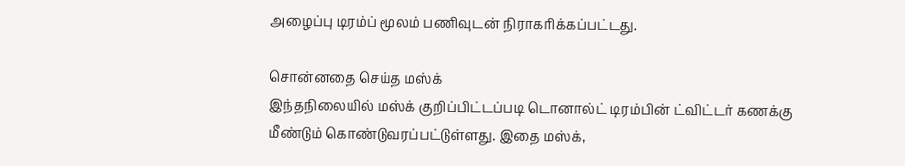அழைப்பு டிரம்ப் மூலம் பணிவுடன் நிராகரிக்கப்பட்டது.

சொன்னதை செய்த மஸ்க்
இந்தநிலையில் மஸ்க் குறிப்பிட்டப்படி டொனால்ட் டிரம்பின் ட்விட்டர் கணக்கு மீண்டும் கொண்டுவரப்பட்டுள்ளது. இதை மஸ்க்,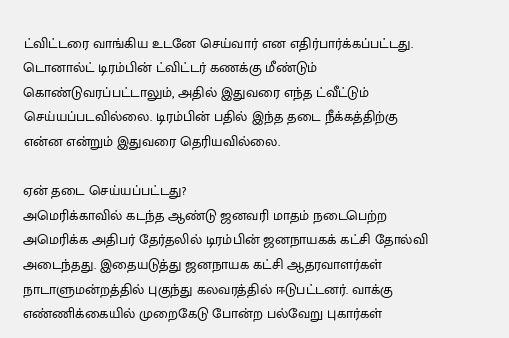ட்விட்டரை வாங்கிய உடனே செய்வார் என எதிர்பார்க்கப்பட்டது. டொனால்ட் டிரம்பின் ட்விட்டர் கணக்கு மீண்டும் கொண்டுவரப்பட்டாலும், அதில் இதுவரை எந்த ட்வீட்டும் செய்யப்படவில்லை. டிரம்பின் பதில் இந்த தடை நீக்கத்திற்கு என்ன என்றும் இதுவரை தெரியவில்லை.

ஏன் தடை செய்யப்பட்டது?
அமெரிக்காவில் கடந்த ஆண்டு ஜனவரி மாதம் நடைபெற்ற அமெரிக்க அதிபர் தேர்தலில் டிரம்பின் ஜனநாயகக் கட்சி தோல்வி அடைந்தது. இதையடுத்து ஜனநாயக கட்சி ஆதரவாளர்கள் நாடாளுமன்றத்தில் புகுந்து கலவரத்தில் ஈடுபட்டனர். வாக்கு எண்ணிக்கையில் முறைகேடு போன்ற பல்வேறு புகார்கள்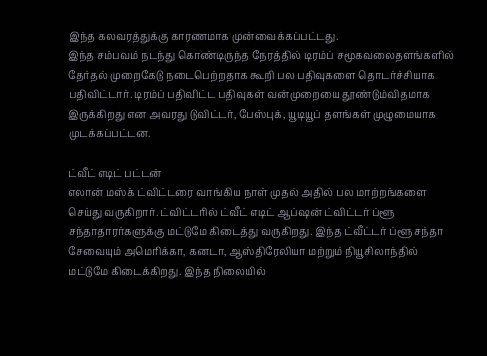இந்த கலவரத்துக்கு காரணமாக முன்வைக்கப்பட்டது.
இந்த சம்பவம் நடந்து கொண்டிருந்த நேரத்தில் டிரம்ப் சமூகவலைதளங்களில் தேர்தல் முறைகேடு நடைபெற்றதாக கூறி பல பதிவுகளை தொடர்ச்சியாக பதிவிட்டார். டிரம்ப் பதிவிட்ட பதிவுகள் வன்முறையை தூண்டும்விதமாக இருக்கிறது என அவரது டுவிட்டர், பேஸ்புக், யூடியூப் தளங்கள் முழுமையாக முடக்கப்பட்டன.

ட்வீட் எடிட் பட்டன்
எலான் மஸ்க் ட்விட்டரை வாங்கிய நாள் முதல் அதில் பல மாற்றங்களை செய்து வருகிறார். ட்விட்டரில் ட்வீட் எடிட் ஆப்ஷன் ட்விட்டர் ப்ளூ சந்தாதாரர்களுக்கு மட்டுமே கிடைத்து வருகிறது. இந்த ட்வீட்டர் ப்ளூ சந்தா சேவையும் அமெரிக்கா, கனடா, ஆஸ்திரேலியா மற்றும் நியூசிலாந்தில் மட்டுமே கிடைக்கிறது. இந்த நிலையில்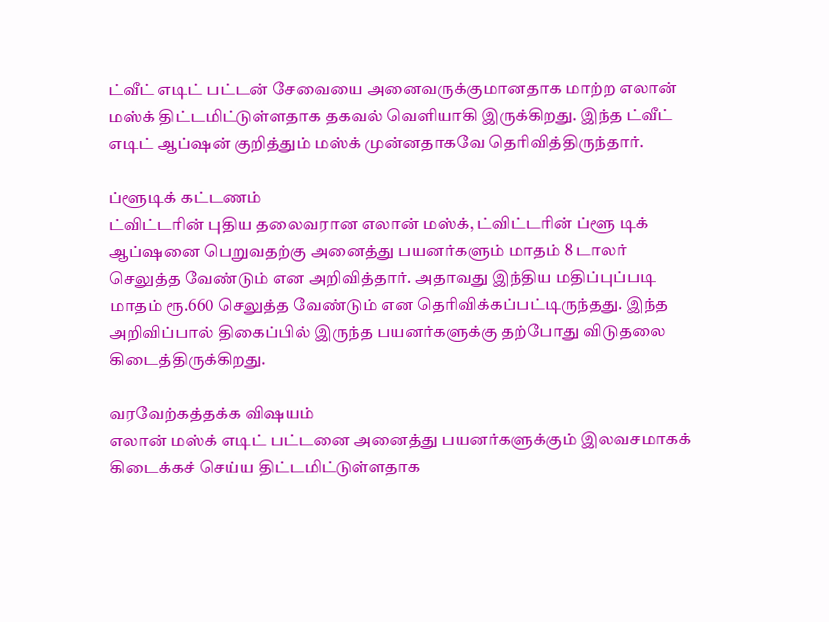ட்வீட் எடிட் பட்டன் சேவையை அனைவருக்குமானதாக மாற்ற எலான் மஸ்க் திட்டமிட்டுள்ளதாக தகவல் வெளியாகி இருக்கிறது. இந்த ட்வீட் எடிட் ஆப்ஷன் குறித்தும் மஸ்க் முன்னதாகவே தெரிவித்திருந்தார்.

ப்ளூடிக் கட்டணம்
ட்விட்டரின் புதிய தலைவரான எலான் மஸ்க், ட்விட்டரின் ப்ளூ டிக் ஆப்ஷனை பெறுவதற்கு அனைத்து பயனர்களும் மாதம் 8 டாலர் செலுத்த வேண்டும் என அறிவித்தார். அதாவது இந்திய மதிப்புப்படி மாதம் ரூ.660 செலுத்த வேண்டும் என தெரிவிக்கப்பட்டிருந்தது. இந்த அறிவிப்பால் திகைப்பில் இருந்த பயனர்களுக்கு தற்போது விடுதலை கிடைத்திருக்கிறது.

வரவேற்கத்தக்க விஷயம்
எலான் மஸ்க் எடிட் பட்டனை அனைத்து பயனர்களுக்கும் இலவசமாகக் கிடைக்கச் செய்ய திட்டமிட்டுள்ளதாக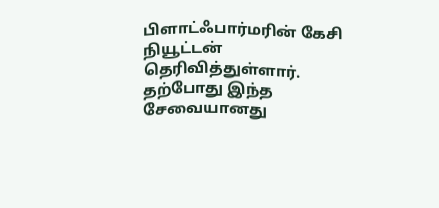பிளாட்ஃபார்மரின் கேசி நியூட்டன் தெரிவித்துள்ளார். தற்போது இந்த சேவையானது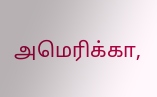அமெரிக்கா,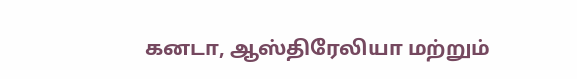கனடா, ஆஸ்திரேலியா மற்றும்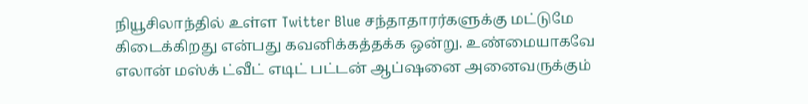நியூசிலாந்தில் உள்ள Twitter Blue சந்தாதாரர்களுக்கு மட்டுமே கிடைக்கிறது என்பது கவனிக்கத்தக்க ஒன்று. உண்மையாகவே எலான் மஸ்க் ட்வீட் எடிட் பட்டன் ஆப்ஷனை அனைவருக்கும்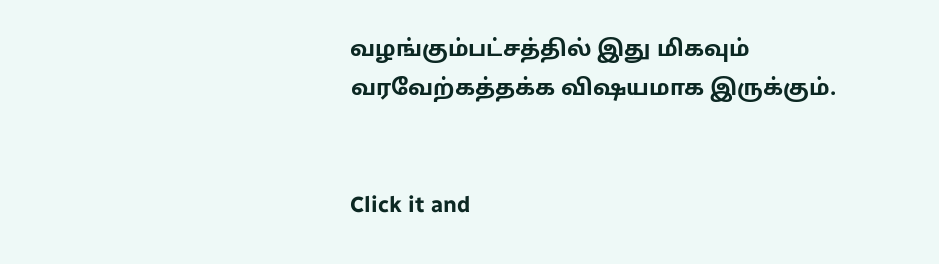வழங்கும்பட்சத்தில் இது மிகவும் வரவேற்கத்தக்க விஷயமாக இருக்கும்.


Click it and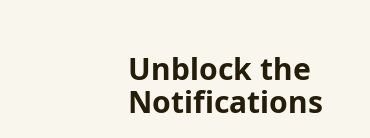Unblock the Notifications